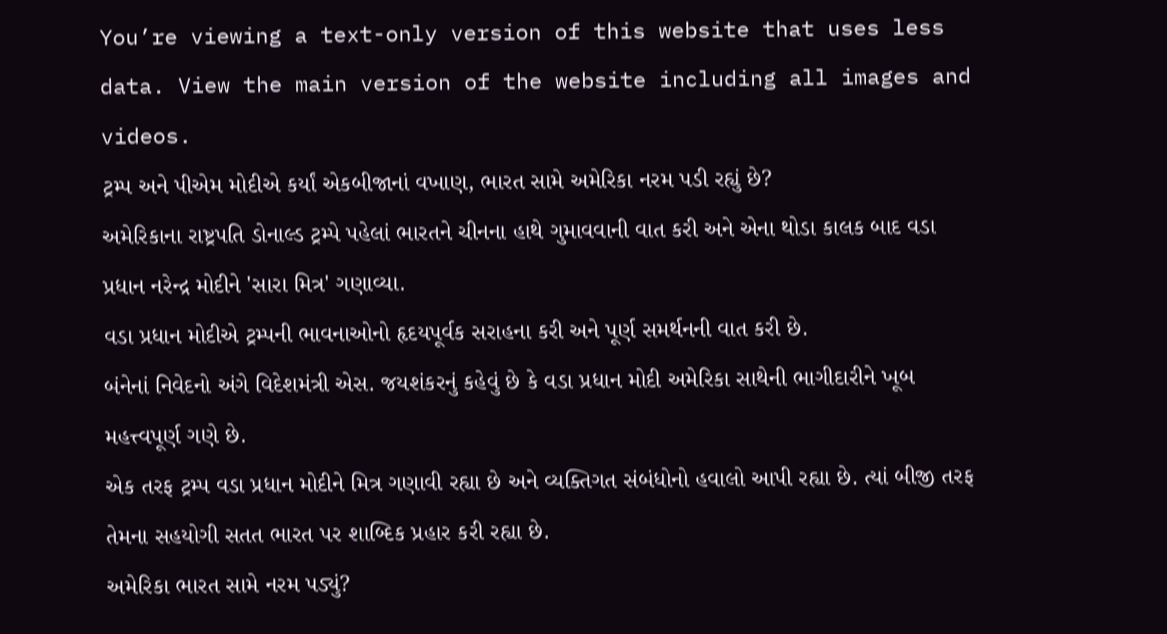You’re viewing a text-only version of this website that uses less data. View the main version of the website including all images and videos.
ટ્રમ્પ અને પીએમ મોદીએ કર્યાં એકબીજાનાં વખાણ, ભારત સામે અમેરિકા નરમ પડી રહ્યું છે?
અમેરિકાના રાષ્ટ્રપતિ ડોનાલ્ડ ટ્રમ્પે પહેલાં ભારતને ચીનના હાથે ગુમાવવાની વાત કરી અને એના થોડા કાલક બાદ વડા પ્રધાન નરેન્દ્ર મોદીને 'સારા મિત્ર' ગણાવ્યા.
વડા પ્રધાન મોદીએ ટ્રમ્પની ભાવનાઓનો હૃદયપૂર્વક સરાહના કરી અને પૂર્ણ સમર્થનની વાત કરી છે.
બંનેનાં નિવેદનો અંગે વિદેશમંત્રી એસ. જયશંકરનું કહેવું છે કે વડા પ્રધાન મોદી અમેરિકા સાથેની ભાગીદારીને ખૂબ મહત્ત્વપૂર્ણ ગણે છે.
એક તરફ ટ્રમ્પ વડા પ્રધાન મોદીને મિત્ર ગણાવી રહ્યા છે અને વ્યક્તિગત સંબંધોનો હવાલો આપી રહ્યા છે. ત્યાં બીજી તરફ તેમના સહયોગી સતત ભારત પર શાબ્દિક પ્રહાર કરી રહ્યા છે.
અમેરિકા ભારત સામે નરમ પડ્યું?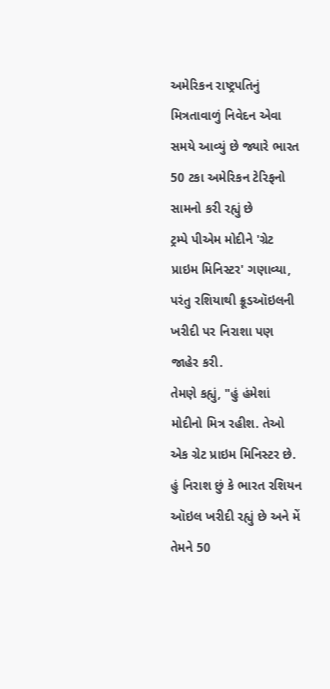અમેરિકન રાષ્ટ્રપતિનું મિત્રતાવાળું નિવેદન એવા સમયે આવ્યું છે જ્યારે ભારત 50 ટકા અમેરિકન ટેરિફનો સામનો કરી રહ્યું છે
ટ્રમ્પે પીએમ મોદીને 'ગ્રેટ પ્રાઇમ મિનિસ્ટર' ગણાવ્યા, પરંતુ રશિયાથી ક્રૂડઑઇલની ખરીદી પર નિરાશા પણ જાહેર કરી.
તેમણે કહ્યું, "હું હંમેશાં મોદીનો મિત્ર રહીશ. તેઓ એક ગ્રેટ પ્રાઇમ મિનિસ્ટર છે. હું નિરાશ છું કે ભારત રશિયન ઑઇલ ખરીદી રહ્યું છે અને મેં તેમને 50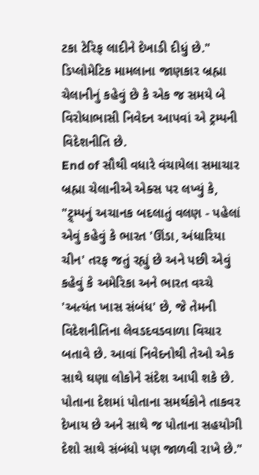ટકા ટેરિફ લાદીને દેખાડી દીધું છે."
ડિપ્લોમેટિક મામલાના જાણકાર બ્રહ્મા ચેલાનીનું કહેવું છે કે એક જ સમયે બે વિરોધાભાસી નિવેદન આપવાં એ ટ્રમ્પની વિદેશનીતિ છે.
End of સૌથી વધારે વંચાયેલા સમાચાર
બ્રહ્મા ચેલાનીએ એક્સ પર લખ્યું કે, "ટ્ર્મ્પનું અચાનક બદલાતું વલણ - પહેલાં એવું કહેવું કે ભારત 'ઊંડા, અંધારિયા ચીન' તરફ જતું રહ્યું છે અને પછી એવું કહેવું કે અમેરિકા અને ભારત વચ્ચે 'અત્યંત ખાસ સંબંધ' છે, જે તેમની વિદેશનીતિના લેવડદવડવાળા વિચાર બતાવે છે. આવાં નિવેદનોથી તેઓ એક સાથે ઘણા લોકોને સંદેશ આપી શકે છે. પોતાના દેશમાં પોતાના સમર્થકોને તાકવર દેખાય છે અને સાથે જ પોતાના સહયોગી દેશો સાથે સંબંધો પણ જાળવી રાખે છે."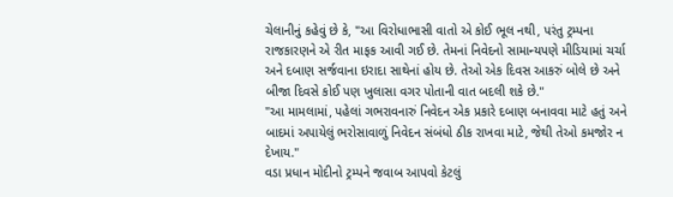ચેલાનીનું કહેવું છે કે, "આ વિરોધાભાસી વાતો એ કોઈ ભૂલ નથી, પરંતુ ટ્રમ્પના રાજકારણને એ રીત માફક આવી ગઈ છે. તેમનાં નિવેદનો સામાન્યપણે મીડિયામાં ચર્ચા અને દબાણ સર્જવાના ઇરાદા સાથેનાં હોય છે. તેઓ એક દિવસ આકરું બોલે છે અને બીજા દિવસે કોઈ પણ ખુલાસા વગર પોતાની વાત બદલી શકે છે."
"આ મામલામાં, પહેલાં ગભરાવનારું નિવેદન એક પ્રકારે દબાણ બનાવવા માટે હતું અને બાદમાં અપાયેલું ભરોસાવાળું નિવેદન સંબંધો ઠીક રાખવા માટે, જેથી તેઓ કમજોર ન દેખાય."
વડા પ્રધાન મોદીનો ટ્રમ્પને જવાબ આપવો કેટલું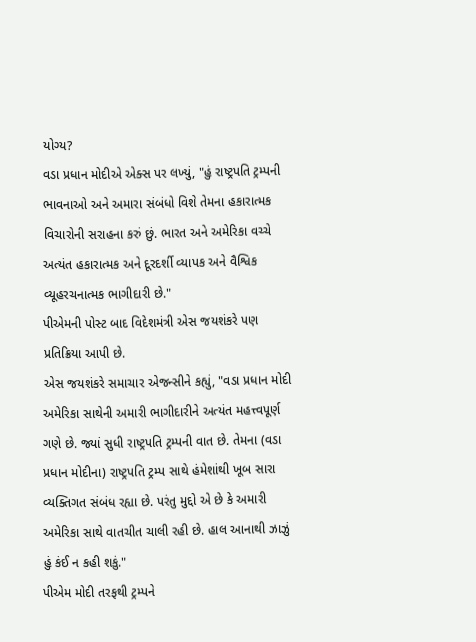યોગ્ય?
વડા પ્રધાન મોદીએ એક્સ પર લખ્યું, "હું રાષ્ટ્રપતિ ટ્રમ્પની ભાવનાઓ અને અમારા સંબંધો વિશે તેમના હકારાત્મક વિચારોની સરાહના કરું છું. ભારત અને અમેરિકા વચ્ચે અત્યંત હકારાત્મક અને દૂરદર્શી વ્યાપક અને વૈશ્વિક વ્યૂહરચનાત્મક ભાગીદારી છે."
પીએમની પોસ્ટ બાદ વિદેશમંત્રી એસ જયશંકરે પણ પ્રતિક્રિયા આપી છે.
એસ જયશંકરે સમાચાર એજન્સીને કહ્યું, "વડા પ્રધાન મોદી અમેરિકા સાથેની અમારી ભાગીદારીને અત્યંત મહત્ત્વપૂર્ણ ગણે છે. જ્યાં સુધી રાષ્ટ્રપતિ ટ્રમ્પની વાત છે. તેમના (વડા પ્રધાન મોદીના) રાષ્ટ્રપતિ ટ્રમ્પ સાથે હંમેશાંથી ખૂબ સારા વ્યક્તિગત સંબંધ રહ્યા છે. પરંતુ મુદ્દો એ છે કે અમારી અમેરિકા સાથે વાતચીત ચાલી રહી છે. હાલ આનાથી ઝાઝું હું કંઈ ન કહી શકું."
પીએમ મોદી તરફથી ટ્રમ્પને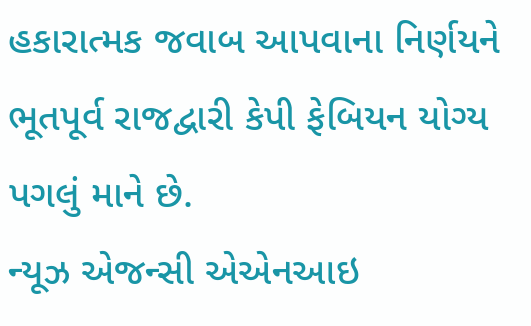હકારાત્મક જવાબ આપવાના નિર્ણયને ભૂતપૂર્વ રાજદ્વારી કેપી ફેબિયન યોગ્ય પગલું માને છે.
ન્યૂઝ એજન્સી એએનઆઇ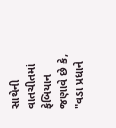સાથેની વાતચીતમાં ફેબિયાન જણાવે છે કે, "વડા પ્રધાને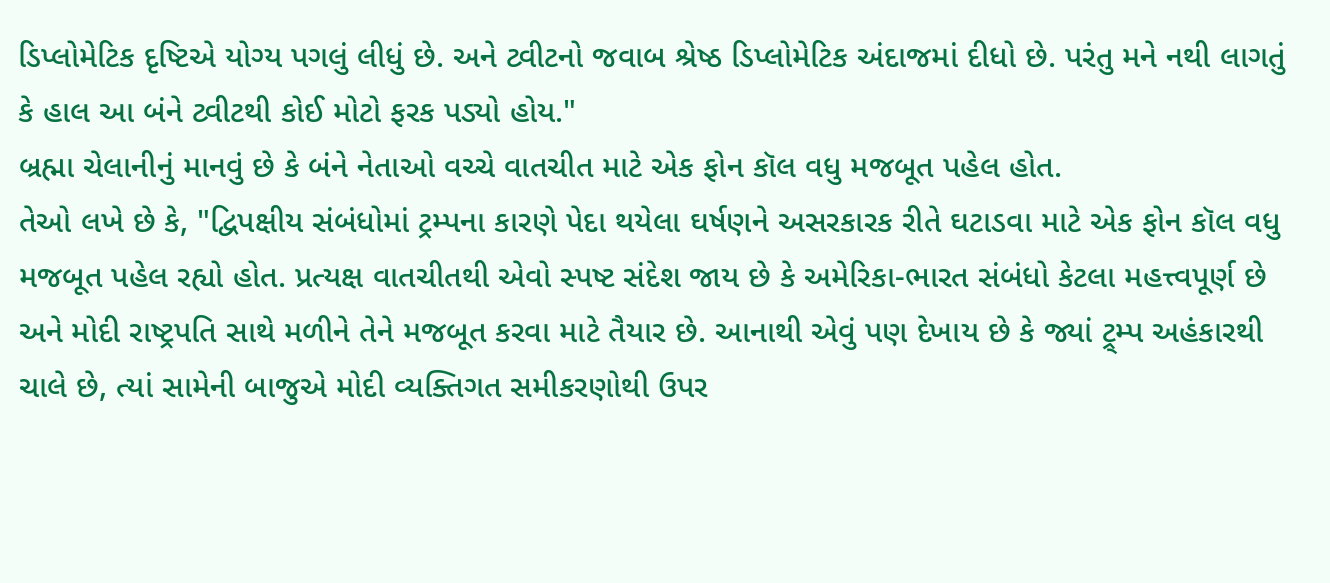ડિપ્લોમેટિક દૃષ્ટિએ યોગ્ય પગલું લીધું છે. અને ટ્વીટનો જવાબ શ્રેષ્ઠ ડિપ્લોમેટિક અંદાજમાં દીધો છે. પરંતુ મને નથી લાગતું કે હાલ આ બંને ટ્વીટથી કોઈ મોટો ફરક પડ્યો હોય."
બ્રહ્મા ચેલાનીનું માનવું છે કે બંને નેતાઓ વચ્ચે વાતચીત માટે એક ફોન કૉલ વધુ મજબૂત પહેલ હોત.
તેઓ લખે છે કે, "દ્વિપક્ષીય સંબંધોમાં ટ્રમ્પના કારણે પેદા થયેલા ઘર્ષણને અસરકારક રીતે ઘટાડવા માટે એક ફોન કૉલ વધુ મજબૂત પહેલ રહ્યો હોત. પ્રત્યક્ષ વાતચીતથી એવો સ્પષ્ટ સંદેશ જાય છે કે અમેરિકા-ભારત સંબંધો કેટલા મહત્ત્વપૂર્ણ છે અને મોદી રાષ્ટ્રપતિ સાથે મળીને તેને મજબૂત કરવા માટે તૈયાર છે. આનાથી એવું પણ દેખાય છે કે જ્યાં ટ્ર્મ્પ અહંકારથી ચાલે છે, ત્યાં સામેની બાજુએ મોદી વ્યક્તિગત સમીકરણોથી ઉપર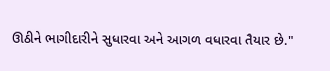ઊઠીને ભાગીદારીને સુધારવા અને આગળ વધારવા તૈયાર છે."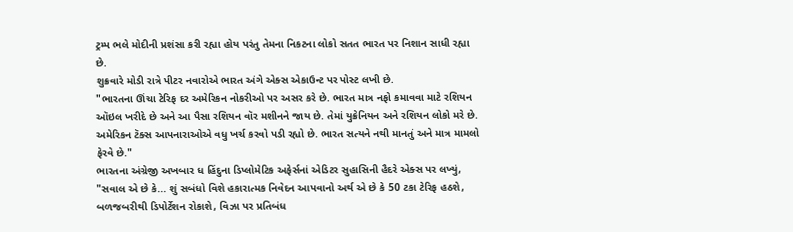ટ્રમ્પ ભલે મોદીની પ્રશંસા કરી રહ્યા હોય પરંતુ તેમના નિકટના લોકો સતત ભારત પર નિશાન સાધી રહ્યા છે.
શુક્રવારે મોડી રાત્રે પીટર નવારોએ ભારત અંગે એક્સ એકાઉન્ટ પર પોસ્ટ લખી છે.
"ભારતના ઊંચા ટેરિફ દર અમેરિકન નોકરીઓ પર અસર કરે છે. ભારત માત્ર નફો કમાવવા માટે રશિયન ઑઇલ ખરીદે છે અને આ પૈસા રશિયન વૉર મશીનને જાય છે. તેમાં યુક્રેનિયન અને રશિયન લોકો મરે છે. અમેરિકન ટૅક્સ આપનારાઓએ વધુ ખર્ચ કરવો પડી રહ્યો છે. ભારત સત્યને નથી માનતું અને માત્ર મામલો ફેરવે છે."
ભારતના અંગ્રેજી અખબાર ધ હિંદુના ડિપ્લોમેટિક અફેર્સનાં એડિટર સુહાસિની હૈદરે એક્સ પર લખ્યું, "સવાલ એ છે કે... શું સબંધો વિશે હકારાત્મક નિવેદન આપવાનો અર્થ એ છે કે 50 ટકા ટેરિફ હઠશે, બળજબરીથી ડિપોર્ટેશન રોકાશે, વિઝા પર પ્રતિબંધ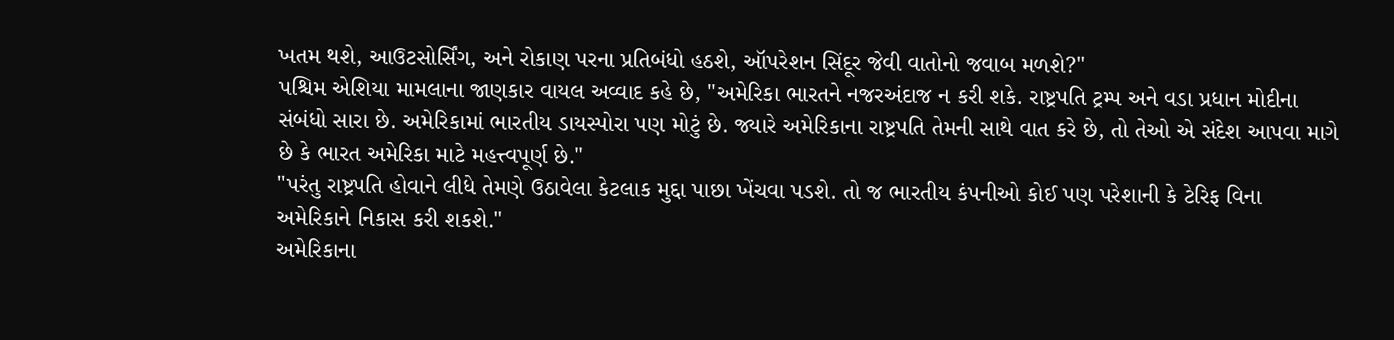ખતમ થશે, આઉટસોર્સિંગ, અને રોકાણ પરના પ્રતિબંધો હઠશે, ઑપરેશન સિંદૂર જેવી વાતોનો જવાબ મળશે?"
પશ્ચિમ એશિયા મામલાના જાણકાર વાયલ અવ્વાદ કહે છે, "અમેરિકા ભારતને નજરઅંદાજ ન કરી શકે. રાષ્ટ્રપતિ ટ્રમ્પ અને વડા પ્રધાન મોદીના સંબંધો સારા છે. અમેરિકામાં ભારતીય ડાયસ્પોરા પણ મોટું છે. જ્યારે અમેરિકાના રાષ્ટ્રપતિ તેમની સાથે વાત કરે છે, તો તેઓ એ સંદેશ આપવા માગે છે કે ભારત અમેરિકા માટે મહત્ત્વપૂર્ણ છે."
"પરંતુ રાષ્ટ્રપતિ હોવાને લીધે તેમણે ઉઠાવેલા કેટલાક મુદ્દા પાછા ખેંચવા પડશે. તો જ ભારતીય કંપનીઓ કોઈ પણ પરેશાની કે ટેરિફ વિના અમેરિકાને નિકાસ કરી શકશે."
અમેરિકાના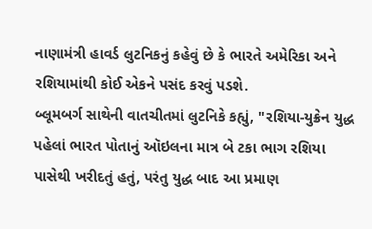નાણામંત્રી હાવર્ડ લુટનિકનું કહેવું છે કે ભારતે અમેરિકા અને રશિયામાંથી કોઈ એકને પસંદ કરવું પડશે.
બ્લૂમબર્ગ સાથેની વાતચીતમાં લુટનિકે કહ્યું, "રશિયા-યુક્રેન યુદ્ધ પહેલાં ભારત પોતાનું ઑઇલના માત્ર બે ટકા ભાગ રશિયા પાસેથી ખરીદતું હતું, પરંતુ યુદ્ધ બાદ આ પ્રમાણ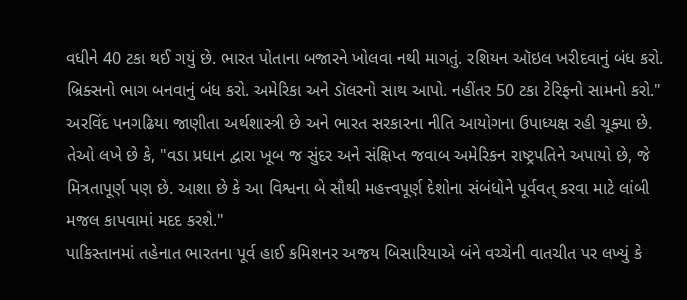વધીને 40 ટકા થઈ ગયું છે. ભારત પોતાના બજારને ખોલવા નથી માગતું. રશિયન ઑઇલ ખરીદવાનું બંધ કરો. બ્રિક્સનો ભાગ બનવાનું બંધ કરો. અમેરિકા અને ડૉલરનો સાથ આપો. નહીંતર 50 ટકા ટેરિફનો સામનો કરો."
અરવિંદ પનગઢિયા જાણીતા અર્થશાસ્ત્રી છે અને ભારત સરકારના નીતિ આયોગના ઉપાધ્યક્ષ રહી ચૂક્યા છે.
તેઓ લખે છે કે, "વડા પ્રધાન દ્વારા ખૂબ જ સુંદર અને સંક્ષિપ્ત જવાબ અમેરિકન રાષ્ટ્રપતિને અપાયો છે, જે મિત્રતાપૂર્ણ પણ છે. આશા છે કે આ વિશ્વના બે સૌથી મહત્ત્વપૂર્ણ દેશોના સંબંધોને પૂર્વવત્ કરવા માટે લાંબી મજલ કાપવામાં મદદ કરશે."
પાકિસ્તાનમાં તહેનાત ભારતના પૂર્વ હાઈ કમિશનર અજય બિસારિયાએ બંને વચ્ચેની વાતચીત પર લખ્યું કે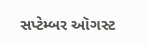સપ્ટેમ્બર ઑગસ્ટ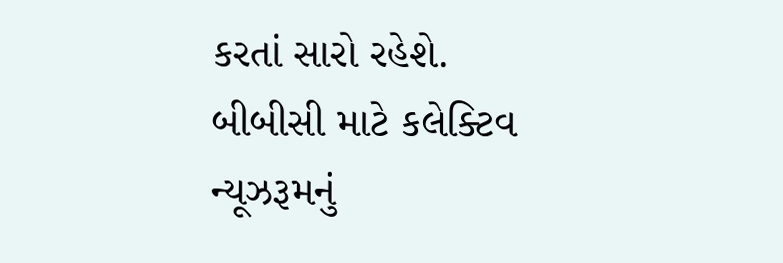કરતાં સારો રહેશે.
બીબીસી માટે કલેક્ટિવ ન્યૂઝરૂમનું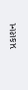પ્રકાશન